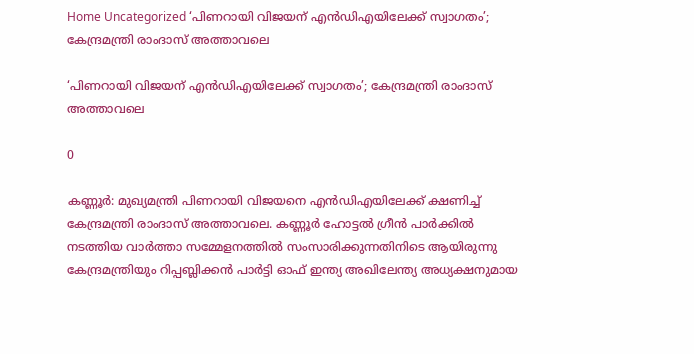Home Uncategorized ‘പിണറായി വിജയന് എന്‍ഡിഎയിലേക്ക് സ്വാഗതം’; കേന്ദ്രമന്ത്രി രാംദാസ് അത്താവലെ

‘പിണറായി വിജയന് എന്‍ഡിഎയിലേക്ക് സ്വാഗതം’; കേന്ദ്രമന്ത്രി രാംദാസ് അത്താവലെ

0

കണ്ണൂര്‍: മുഖ്യമന്ത്രി പിണറായി വിജയനെ എന്‍ഡിഎയിലേക്ക് ക്ഷണിച്ച് കേന്ദ്രമന്ത്രി രാംദാസ് അത്താവലെ. കണ്ണൂര്‍ ഹോട്ടല്‍ ഗ്രീന്‍ പാര്‍ക്കില്‍ നടത്തിയ വാര്‍ത്താ സമ്മേളനത്തില്‍ സംസാരിക്കുന്നതിനിടെ ആയിരുന്നു കേന്ദ്രമന്ത്രിയും റിപ്പബ്ലിക്കന്‍ പാര്‍ട്ടി ഓഫ് ഇന്ത്യ അഖിലേന്ത്യ അധ്യക്ഷനുമായ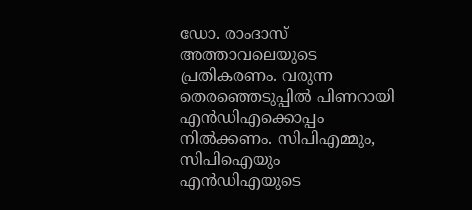ഡോ. രാംദാസ് അത്താവലെയുടെ പ്രതികരണം. വരുന്ന തെരഞ്ഞെടുപ്പില്‍ പിണറായി എന്‍ഡിഎക്കൊപ്പം നില്‍ക്കണം. സിപിഎമ്മും, സിപിഐയും എൻഡിഎയുടെ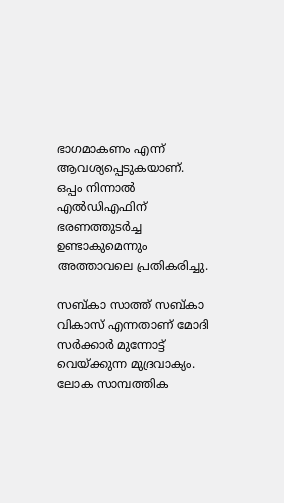ഭാഗമാകണം എന്ന് ആവശ്യപ്പെടുകയാണ്. ഒപ്പം നിന്നാല്‍ എല്‍ഡിഎഫിന് ഭരണത്തുടര്‍ച്ച ഉണ്ടാകുമെന്നും അത്താവലെ പ്രതികരിച്ചു.

സബ്കാ സാത്ത് സബ്കാ വികാസ് എന്നതാണ് മോദി സര്‍ക്കാര്‍ മുന്നോട്ട് വെയ്ക്കുന്ന മുദ്രവാക്യം. ലോക സാമ്പത്തിക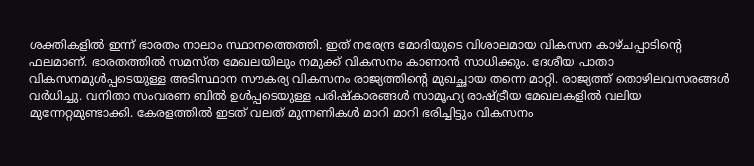ശക്തികളില്‍ ഇന്ന് ഭാരതം നാലാം സ്ഥാനത്തെത്തി. ഇത് നരേന്ദ്ര മോദിയുടെ വിശാലമായ വികസന കാഴ്ചപ്പാടിന്റെ ഫലമാണ്. ഭാരതത്തില്‍ സമസ്ത മേഖലയിലും നമുക്ക് വികസനം കാണാന്‍ സാധിക്കും. ദേശീയ പാതാ വികസനമുള്‍പ്പടെയുള്ള അടിസ്ഥാന സൗകര്യ വികസനം രാജ്യത്തിന്റെ മുഖച്ഛായ തന്നെ മാറ്റി. രാജ്യത്ത് തൊഴിലവസരങ്ങള്‍ വര്‍ധിച്ചു. വനിതാ സംവരണ ബില്‍ ഉള്‍പ്പടെയുള്ള പരിഷ്‌കാരങ്ങള്‍ സാമൂഹ്യ രാഷ്ട്രീയ മേഖലകളില്‍ വലിയ മുന്നേറ്റമുണ്ടാക്കി. കേരളത്തില്‍ ഇടത് വലത് മുന്നണികള്‍ മാറി മാറി ഭരിച്ചിട്ടും വികസനം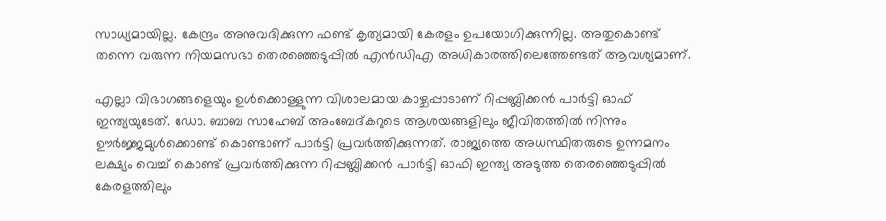സാധ്യമായില്ല. കേന്ദ്രം അനുവദിക്കുന്ന ഫണ്ട് കൃത്യമായി കേരളം ഉപയോഗിക്കുന്നില്ല. അതുകൊണ്ട് തന്നെ വരുന്ന നിയമസഭാ തെരഞ്ഞെടുപ്പില്‍ എന്‍ഡിഎ അധികാരത്തിലെത്തേണ്ടത് ആവശ്യമാണ്.

എല്ലാ വിഭാഗങ്ങളെയും ഉള്‍ക്കൊള്ളുന്ന വിശാലമായ കാഴ്ചപ്പാടാണ് റിപ്പബ്ലിക്കന്‍ പാര്‍ട്ടി ഓഫ് ഇന്ത്യയുടേത്. ഡോ. ബാബ സാഹേബ് അംബേദ്കറുടെ ആശയങ്ങളിലും ജീവിതത്തില്‍ നിന്നും ഊര്‍ജ്ജമുള്‍ക്കൊണ്ട് കൊണ്ടാണ് പാര്‍ട്ടി പ്രവര്‍ത്തിക്കുന്നത്. രാജ്യത്തെ അധസ്ഥിതരുടെ ഉന്നമനം ലക്ഷ്യം വെച്ച് കൊണ്ട് പ്രവര്‍ത്തിക്കുന്ന റിപ്പബ്ലിക്കന്‍ പാര്‍ട്ടി ഓഫി ഇന്ത്യ അടുത്ത തെരഞ്ഞെടുപ്പില്‍ കേരളത്തിലും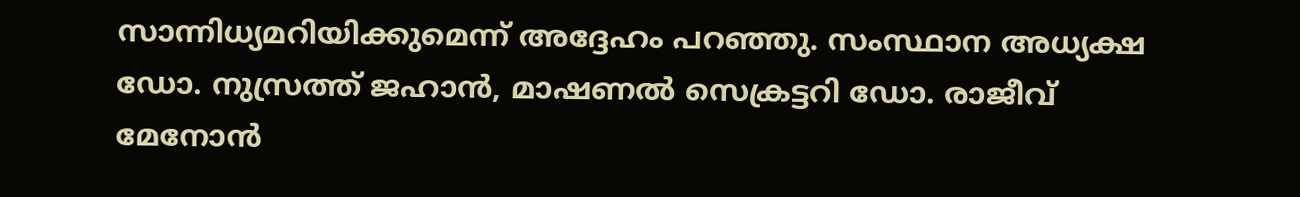സാന്നിധ്യമറിയിക്കുമെന്ന് അദ്ദേഹം പറഞ്ഞു. സംസ്ഥാന അധ്യക്ഷ ഡോ. നുസ്രത്ത് ജഹാന്‍, മാഷണല്‍ സെക്രട്ടറി ഡോ. രാജീവ് മേനോന്‍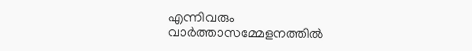എന്നിവരും വാര്‍ത്താസമ്മേളനത്തില്‍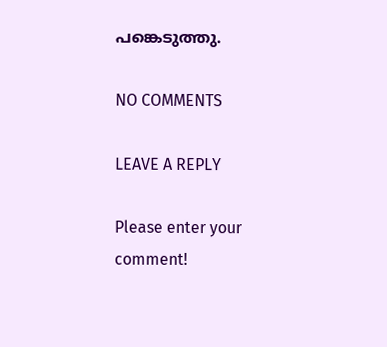പങ്കെടുത്തു.

NO COMMENTS

LEAVE A REPLY

Please enter your comment!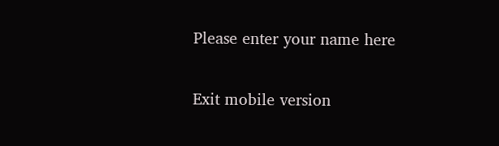Please enter your name here

Exit mobile version